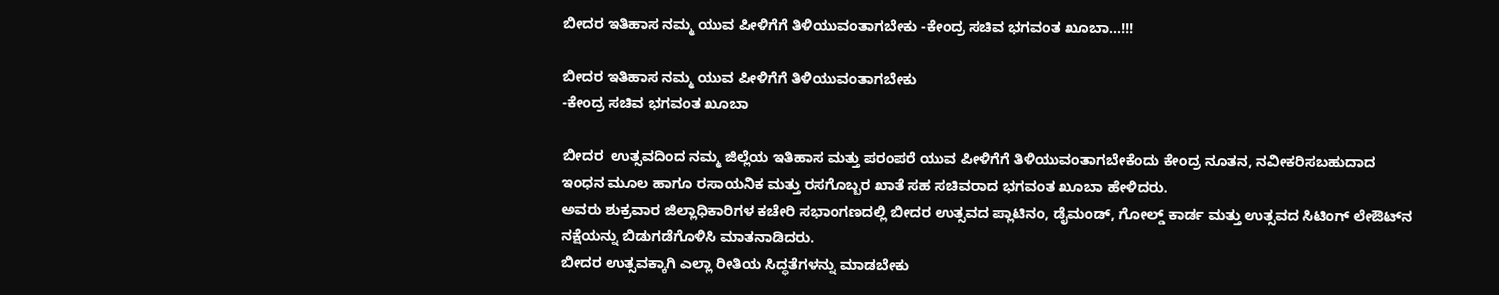ಬೀದರ ಇತಿಹಾಸ ನಮ್ಮ ಯುವ ಪೀಳಿಗೆಗೆ ತಿಳಿಯುವಂತಾಗಬೇಕು -ಕೇಂದ್ರ ಸಚಿವ ಭಗವಂತ ಖೂಬಾ…!!!

ಬೀದರ ಇತಿಹಾಸ ನಮ್ಮ ಯುವ ಪೀಳಿಗೆಗೆ ತಿಳಿಯುವಂತಾಗಬೇಕು
-ಕೇಂದ್ರ ಸಚಿವ ಭಗವಂತ ಖೂಬಾ

ಬೀದರ  ಉತ್ಸವದಿಂದ ನಮ್ಮ ಜಿಲ್ಲೆಯ ಇತಿಹಾಸ ಮತ್ತು ಪರಂಪರೆ ಯುವ ಪೀಳಿಗೆಗೆ ತಿಳಿಯುವಂತಾಗಬೇಕೆಂದು ಕೇಂದ್ರ ನೂತನ, ನವೀಕರಿಸಬಹುದಾದ ಇಂಧನ ಮೂಲ ಹಾಗೂ ರಸಾಯನಿಕ ಮತ್ತು ರಸಗೊಬ್ಬರ ಖಾತೆ ಸಹ ಸಚಿವರಾದ ಭಗವಂತ ಖೂಬಾ ಹೇಳಿದರು.
ಅವರು ಶುಕ್ರವಾರ ಜಿಲ್ಲಾಧಿಕಾರಿಗಳ ಕಚೇರಿ ಸಭಾಂಗಣದಲ್ಲಿ ಬೀದರ ಉತ್ಸವದ ಪ್ಲಾಟಿನಂ, ಡೈಮಂಡ್, ಗೋಲ್ಡ್ ಕಾರ್ಡ ಮತ್ತು ಉತ್ಸವದ ಸಿಟಿಂಗ್ ಲೇಔಟ್‍ನ ನಕ್ಷೆಯನ್ನು ಬಿಡುಗಡೆಗೊಳಿಸಿ ಮಾತನಾಡಿದರು.
ಬೀದರ ಉತ್ಸವಕ್ಕಾಗಿ ಎಲ್ಲಾ ರೀತಿಯ ಸಿದ್ಧತೆಗಳನ್ನು ಮಾಡಬೇಕು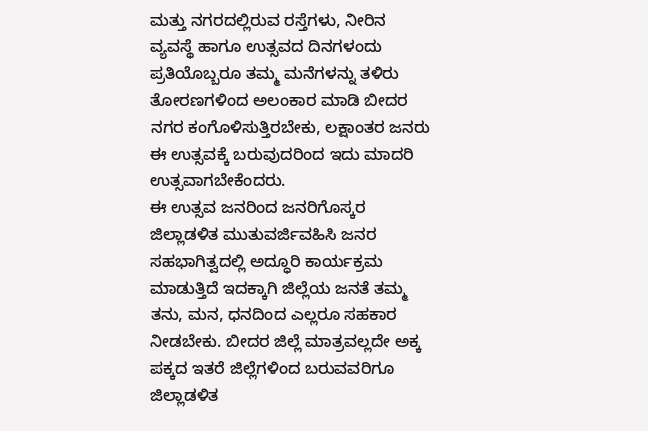ಮತ್ತು ನಗರದಲ್ಲಿರುವ ರಸ್ತೆಗಳು, ನೀರಿನ ವ್ಯವಸ್ಥೆ ಹಾಗೂ ಉತ್ಸವದ ದಿನಗಳಂದು ಪ್ರತಿಯೊಬ್ಬರೂ ತಮ್ಮ ಮನೆಗಳನ್ನು ತಳಿರು ತೋರಣಗಳಿಂದ ಅಲಂಕಾರ ಮಾಡಿ ಬೀದರ ನಗರ ಕಂಗೊಳಿಸುತ್ತಿರಬೇಕು, ಲಕ್ಷಾಂತರ ಜನರು ಈ ಉತ್ಸವಕ್ಕೆ ಬರುವುದರಿಂದ ಇದು ಮಾದರಿ ಉತ್ಸವಾಗಬೇಕೆಂದರು.
ಈ ಉತ್ಸವ ಜನರಿಂದ ಜನರಿಗೊಸ್ಕರ ಜಿಲ್ಲಾಡಳಿತ ಮುತುವರ್ಜಿವಹಿಸಿ ಜನರ ಸಹಭಾಗಿತ್ವದಲ್ಲಿ ಅದ್ಧೂರಿ ಕಾರ್ಯಕ್ರಮ ಮಾಡುತ್ತಿದೆ ಇದಕ್ಕಾಗಿ ಜಿಲ್ಲೆಯ ಜನತೆ ತಮ್ಮ ತನು, ಮನ, ಧನದಿಂದ ಎಲ್ಲರೂ ಸಹಕಾರ ನೀಡಬೇಕು. ಬೀದರ ಜಿಲ್ಲೆ ಮಾತ್ರವಲ್ಲದೇ ಅಕ್ಕ ಪಕ್ಕದ ಇತರೆ ಜಿಲ್ಲೆಗಳಿಂದ ಬರುವವರಿಗೂ ಜಿಲ್ಲಾಡಳಿತ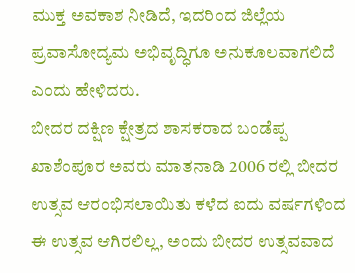ಮುಕ್ತ ಅವಕಾಶ ನೀಡಿದೆ, ಇದರಿಂದ ಜಿಲ್ಲೆಯ ಪ್ರವಾಸೋದ್ಯಮ ಅಭಿವೃದ್ಧಿಗೂ ಅನುಕೂಲವಾಗಲಿದೆ ಎಂದು ಹೇಳಿದರು.
ಬೀದರ ದಕ್ಷಿಣ ಕ್ಷೇತ್ರದ ಶಾಸಕರಾದ ಬಂಡೆಪ್ಪ ಖಾಶೆಂಪೂರ ಅವರು ಮಾತನಾಡಿ 2006 ರಲ್ಲಿ ಬೀದರ ಉತ್ಸವ ಆರಂಭಿಸಲಾಯಿತು ಕಳೆದ ಐದು ವರ್ಷಗಳಿಂದ ಈ ಉತ್ಸವ ಆಗಿರಲಿಲ್ಲ, ಅಂದು ಬೀದರ ಉತ್ಸವವಾದ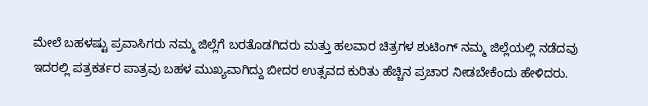ಮೇಲೆ ಬಹಳಷ್ಟು ಪ್ರವಾಸಿಗರು ನಮ್ಮ ಜಿಲ್ಲೆಗೆ ಬರತೊಡಗಿದರು ಮತ್ತು ಹಲವಾರ ಚಿತ್ರಗಳ ಶುಟಿಂಗ್ ನಮ್ಮ ಜಿಲ್ಲೆಯಲ್ಲಿ ನಡೆದವು ಇದರಲ್ಲಿ ಪತ್ರಕರ್ತರ ಪಾತ್ರವು ಬಹಳ ಮುಖ್ಯವಾಗಿದ್ದು ಬೀದರ ಉತ್ಸವದ ಕುರಿತು ಹೆಚ್ಚಿನ ಪ್ರಚಾರ ನೀಡಬೇಕೆಂದು ಹೇಳಿದರು.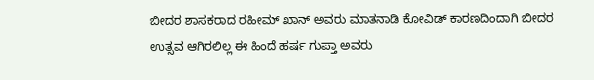ಬೀದರ ಶಾಸಕರಾದ ರಹೀಮ್ ಖಾನ್ ಅವರು ಮಾತನಾಡಿ ಕೋವಿಡ್ ಕಾರಣದಿಂದಾಗಿ ಬೀದರ ಉತ್ಸವ ಆಗಿರಲಿಲ್ಲ ಈ ಹಿಂದೆ ಹರ್ಷ ಗುಪ್ತಾ ಅವರು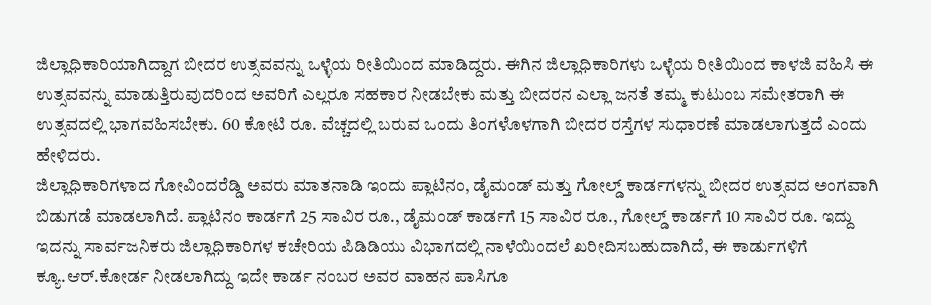ಜಿಲ್ಲಾಧಿಕಾರಿಯಾಗಿದ್ದಾಗ ಬೀದರ ಉತ್ಸವವನ್ನು ಒಳ್ಳೆಯ ರೀತಿಯಿಂದ ಮಾಡಿದ್ದರು. ಈಗಿನ ಜಿಲ್ಲಾಧಿಕಾರಿಗಳು ಒಳ್ಳೆಯ ರೀತಿಯಿಂದ ಕಾಳಜಿ ವಹಿಸಿ ಈ ಉತ್ಸವವನ್ನು ಮಾಡುತ್ತಿರುವುದರಿಂದ ಅವರಿಗೆ ಎಲ್ಲರೂ ಸಹಕಾರ ನೀಡಬೇಕು ಮತ್ತು ಬೀದರನ ಎಲ್ಲಾ ಜನತೆ ತಮ್ಮ ಕುಟುಂಬ ಸಮೇತರಾಗಿ ಈ ಉತ್ಸವದಲ್ಲಿ ಭಾಗವಹಿಸಬೇಕು. 60 ಕೋಟಿ ರೂ. ವೆಚ್ಚದಲ್ಲಿ ಬರುವ ಒಂದು ತಿಂಗಳೊಳಗಾಗಿ ಬೀದರ ರಸ್ತೆಗಳ ಸುಧಾರಣೆ ಮಾಡಲಾಗುತ್ತದೆ ಎಂದು ಹೇಳಿದರು.
ಜಿಲ್ಲಾಧಿಕಾರಿಗಳಾದ ಗೋವಿಂದರೆಡ್ಡಿ ಅವರು ಮಾತನಾಡಿ ಇಂದು ಪ್ಲಾಟಿನಂ, ಡೈಮಂಡ್ ಮತ್ತು ಗೋಲ್ಡ್ ಕಾರ್ಡಗಳನ್ನು ಬೀದರ ಉತ್ಸವದ ಅಂಗವಾಗಿ ಬಿಡುಗಡೆ ಮಾಡಲಾಗಿದೆ. ಪ್ಲಾಟಿನಂ ಕಾರ್ಡಗೆ 25 ಸಾವಿರ ರೂ., ಡೈಮಂಡ್ ಕಾರ್ಡಗೆ 15 ಸಾವಿರ ರೂ., ಗೋಲ್ಡ್ ಕಾರ್ಡಗೆ 10 ಸಾವಿರ ರೂ. ಇದ್ದು ಇದನ್ನು ಸಾರ್ವಜನಿಕರು ಜಿಲ್ಲಾಧಿಕಾರಿಗಳ ಕಚೇರಿಯ ಪಿಡಿಡಿಯು ವಿಭಾಗದಲ್ಲಿ ನಾಳೆಯಿಂದಲೆ ಖರೀದಿಸಬಹುದಾಗಿದೆ, ಈ ಕಾರ್ಡುಗಳಿಗೆ ಕ್ಯೂ.ಆರ್.ಕೋರ್ಡ ನೀಡಲಾಗಿದ್ದು ಇದೇ ಕಾರ್ಡ ನಂಬರ ಅವರ ವಾಹನ ಪಾಸಿಗೂ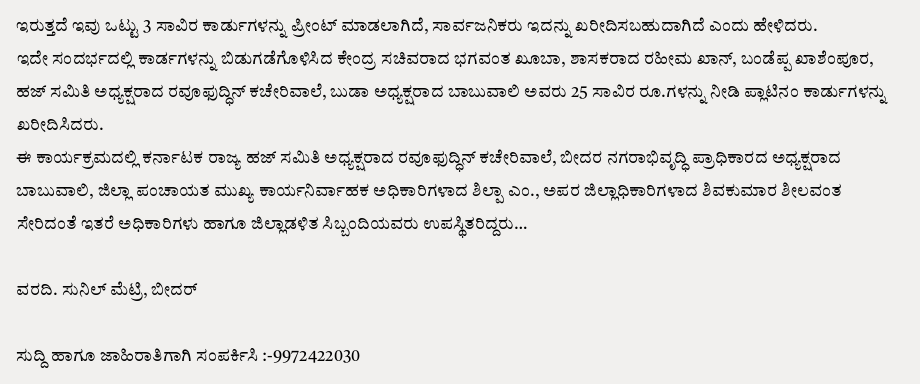ಇರುತ್ತದೆ ಇವು ಒಟ್ಟು 3 ಸಾವಿರ ಕಾರ್ಡುಗಳನ್ನು ಪ್ರೀಂಟ್ ಮಾಡಲಾಗಿದೆ, ಸಾರ್ವಜನಿಕರು ಇದನ್ನು ಖರೀದಿಸಬಹುದಾಗಿದೆ ಎಂದು ಹೇಳಿದರು.
ಇದೇ ಸಂದರ್ಭದಲ್ಲಿ ಕಾರ್ಡಗಳನ್ನು ಬಿಡುಗಡೆಗೊಳಿಸಿದ ಕೇಂದ್ರ ಸಚಿವರಾದ ಭಗವಂತ ಖೂಬಾ, ಶಾಸಕರಾದ ರಹೀಮ ಖಾನ್, ಬಂಡೆಪ್ಪ ಖಾಶೆಂಪೂರ, ಹಜ್ ಸಮಿತಿ ಅಧ್ಯಕ್ಷರಾದ ರವೂಫುದ್ಧಿನ್ ಕಚೇರಿವಾಲೆ, ಬುಡಾ ಅಧ್ಯಕ್ಷರಾದ ಬಾಬುವಾಲಿ ಅವರು 25 ಸಾವಿರ ರೂ.ಗಳನ್ನು ನೀಡಿ ಪ್ಲಾಟಿನಂ ಕಾರ್ಡುಗಳನ್ನು ಖರೀದಿಸಿದರು.
ಈ ಕಾರ್ಯಕ್ರಮದಲ್ಲಿ ಕರ್ನಾಟಕ ರಾಜ್ಯ ಹಜ್ ಸಮಿತಿ ಅಧ್ಯಕ್ಷರಾದ ರವೂಫುದ್ಧಿನ್ ಕಚೇರಿವಾಲೆ, ಬೀದರ ನಗರಾಭಿವೃದ್ಧಿ ಪ್ರಾಧಿಕಾರದ ಅಧ್ಯಕ್ಷರಾದ ಬಾಬುವಾಲಿ, ಜಿಲ್ಲಾ ಪಂಚಾಯತ ಮುಖ್ಯ ಕಾರ್ಯನಿರ್ವಾಹಕ ಅಧಿಕಾರಿಗಳಾದ ಶಿಲ್ಪಾ ಎಂ., ಅಪರ ಜಿಲ್ಲಾಧಿಕಾರಿಗಳಾದ ಶಿವಕುಮಾರ ಶೀಲವಂತ ಸೇರಿದಂತೆ ಇತರೆ ಅಧಿಕಾರಿಗಳು ಹಾಗೂ ಜಿಲ್ಲಾಡಳಿತ ಸಿಬ್ಬಂದಿಯವರು ಉಪಸ್ಥಿತರಿದ್ದರು…

ವರದಿ. ಸುನಿಲ್ ಮೆಟ್ರಿ, ಬೀದರ್

ಸುದ್ದಿ ಹಾಗೂ ಜಾಹಿರಾತಿಗಾಗಿ ಸಂಪರ್ಕಿಸಿ :-9972422030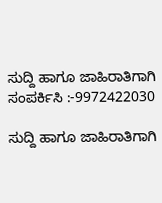ಸುದ್ದಿ ಹಾಗೂ ಜಾಹಿರಾತಿಗಾಗಿ ಸಂಪರ್ಕಿಸಿ :-9972422030

ಸುದ್ದಿ ಹಾಗೂ ಜಾಹಿರಾತಿಗಾಗಿ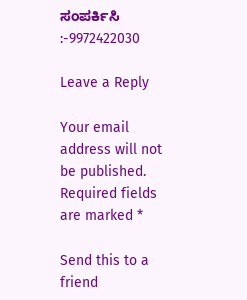ಸಂಪರ್ಕಿಸಿ :-9972422030

Leave a Reply

Your email address will not be published. Required fields are marked *

Send this to a friend